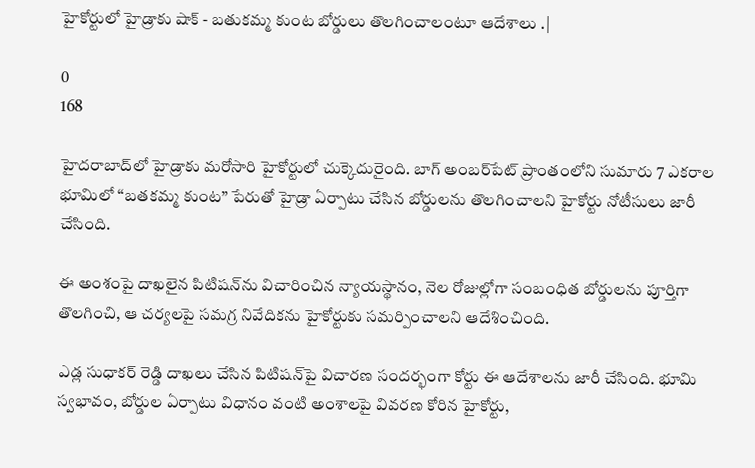హైకోర్టులో హైడ్రాకు షాక్ - బతుకమ్మ కుంట బోర్డులు తొలగించాలంటూ ఆదేశాలు .|

0
168

హైదరాబాద్‌లో హైడ్రాకు మరోసారి హైకోర్టులో చుక్కెదురైంది. బాగ్ అంబర్‌పేట్ ప్రాంతంలోని సుమారు 7 ఎకరాల భూమిలో “బతకమ్మ కుంట” పేరుతో హైడ్రా ఏర్పాటు చేసిన బోర్డులను తొలగించాలని హైకోర్టు నోటీసులు జారీ చేసింది.

ఈ అంశంపై దాఖలైన పిటిషన్‌ను విచారించిన న్యాయస్థానం, నెల రోజుల్లోగా సంబంధిత బోర్డులను పూర్తిగా తొలగించి, ఆ చర్యలపై సమగ్ర నివేదికను హైకోర్టుకు సమర్పించాలని ఆదేశించింది.

ఎడ్ల సుధాకర్ రెడ్డి దాఖలు చేసిన పిటిషన్‌పై విచారణ సందర్భంగా కోర్టు ఈ ఆదేశాలను జారీ చేసింది. భూమి స్వభావం, బోర్డుల ఏర్పాటు విధానం వంటి అంశాలపై వివరణ కోరిన హైకోర్టు,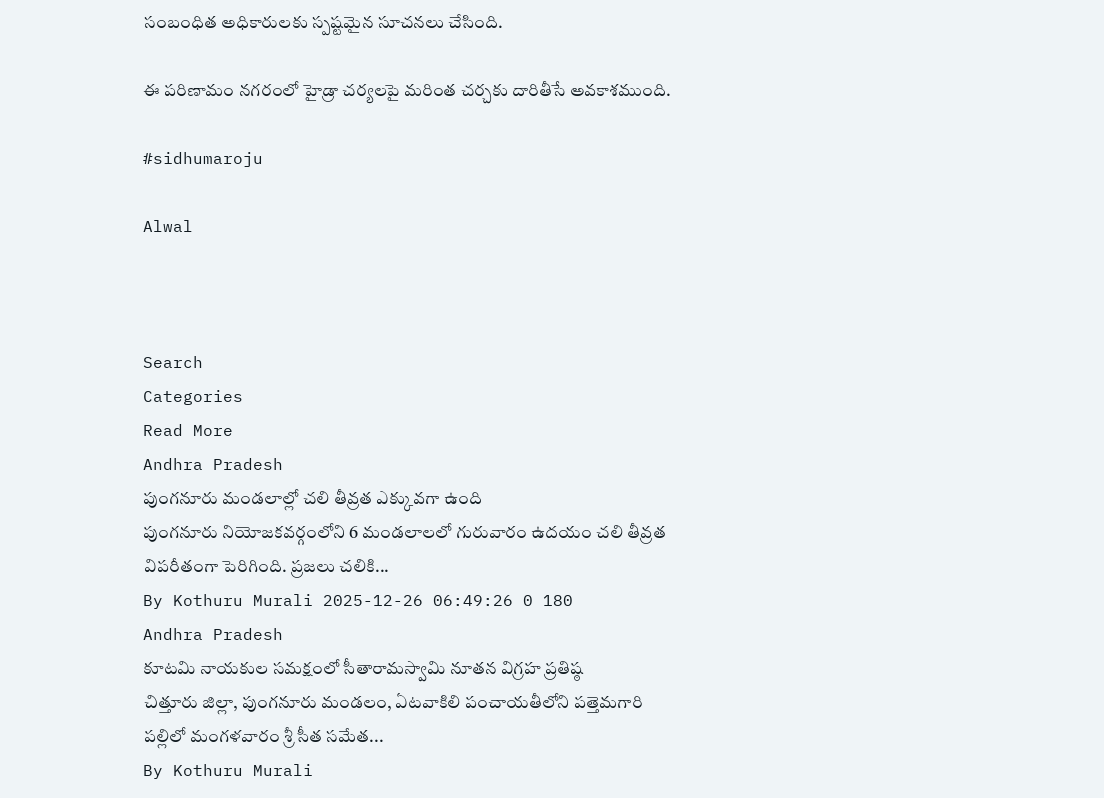సంబంధిత అధికారులకు స్పష్టమైన సూచనలు చేసింది.

ఈ పరిణామం నగరంలో హైడ్రా చర్యలపై మరింత చర్చకు దారితీసే అవకాశముంది.

#sidhumaroju

Alwal



Search
Categories
Read More
Andhra Pradesh
పుంగనూరు మండలాల్లో చలి తీవ్రత ఎక్కువగా ఉంది
పుంగనూరు నియోజకవర్గంలోని 6 మండలాలలో గురువారం ఉదయం చలి తీవ్రత విపరీతంగా పెరిగింది. ప్రజలు చలికి...
By Kothuru Murali 2025-12-26 06:49:26 0 180
Andhra Pradesh
కూటమి నాయకుల సమక్షంలో సీతారామస్వామి నూతన విగ్రహ ప్రతిష్ఠ
చిత్తూరు జిల్లా, పుంగనూరు మండలం, ఏటవాకిలి పంచాయతీలోని పత్తెమగారి పల్లిలో మంగళవారం శ్రీ సీత సమేత...
By Kothuru Murali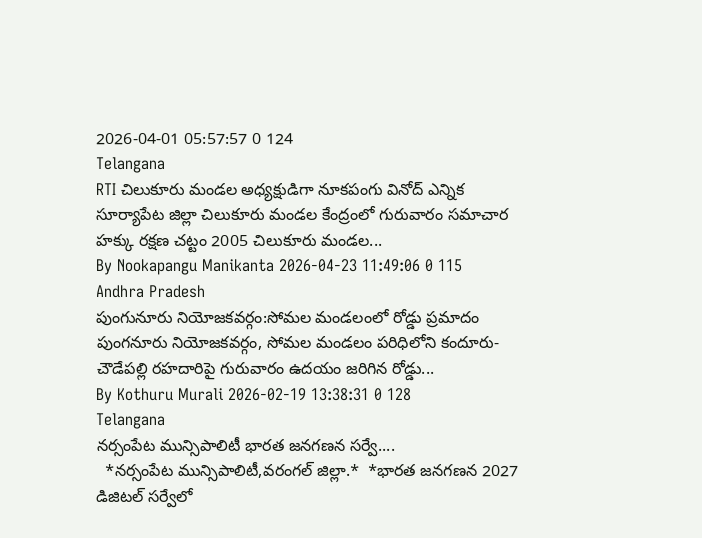2026-04-01 05:57:57 0 124
Telangana
RTI చిలుకూరు మండల అధ్యక్షుడిగా నూకపంగు వినోద్ ఎన్నిక
సూర్యాపేట జిల్లా చిలుకూరు మండల కేంద్రంలో గురువారం సమాచార హక్కు రక్షణ చట్టం 2005 చిలుకూరు మండల...
By Nookapangu Manikanta 2026-04-23 11:49:06 0 115
Andhra Pradesh
పుంగునూరు నియోజకవర్గం:సోమల మండలంలో రోడ్డు ప్రమాదం
పుంగనూరు నియోజకవర్గం, సోమల మండలం పరిధిలోని కందూరు-చౌడేపల్లి రహదారిపై గురువారం ఉదయం జరిగిన రోడ్డు...
By Kothuru Murali 2026-02-19 13:38:31 0 128
Telangana
నర్సంపేట మున్సిపాలిటీ భారత జనగణన సర్వే....
  *నర్సంపేట మున్సిపాలిటీ,వరంగల్ జిల్లా.*  *భారత జనగణన 2027 డిజిటల్ సర్వేలో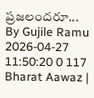ప్రజలందరూ...
By Gujile Ramu 2026-04-27 11:50:20 0 117
Bharat Aawaz |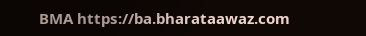BMA https://ba.bharataawaz.com